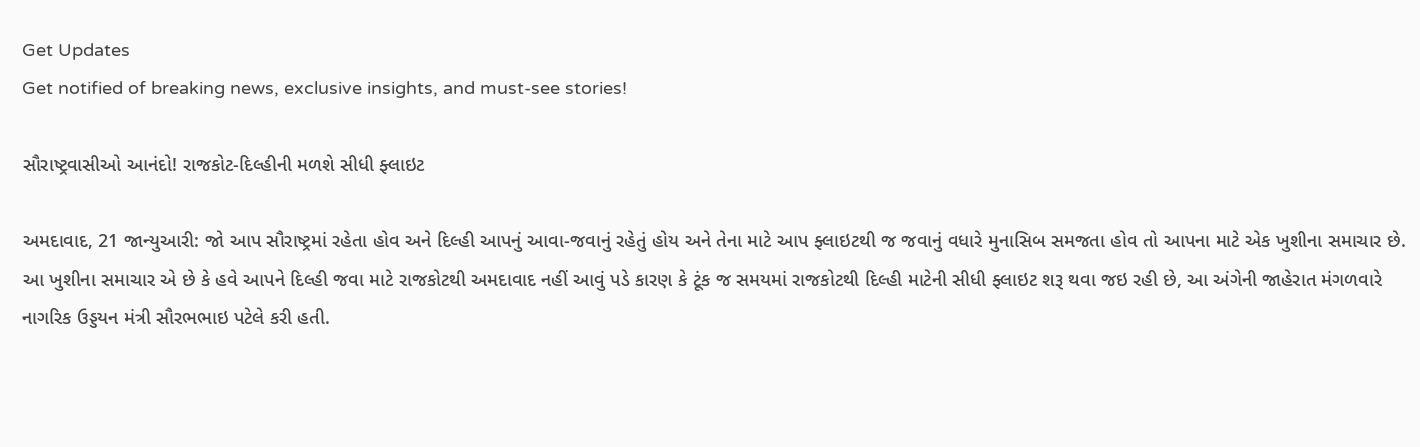Get Updates
Get notified of breaking news, exclusive insights, and must-see stories!

સૌરાષ્ટ્રવાસીઓ આનંદો! રાજકોટ-દિલ્હીની મળશે સીધી ફ્લાઇટ

અમદાવાદ, 21 જાન્યુઆરી: જો આપ સૌરાષ્ટ્રમાં રહેતા હોવ અને દિલ્હી આપનું આવા-જવાનું રહેતું હોય અને તેના માટે આપ ફ્લાઇટથી જ જવાનું વધારે મુનાસિબ સમજતા હોવ તો આપના માટે એક ખુશીના સમાચાર છે. આ ખુશીના સમાચાર એ છે કે હવે આપને દિલ્હી જવા માટે રાજકોટથી અમદાવાદ નહીં આવું પડે કારણ કે ટૂંક જ સમયમાં રાજકોટથી દિલ્હી માટેની સીધી ફ્લાઇટ શરૂ થવા જઇ રહી છે, આ અંગેની જાહેરાત મંગળવારે નાગરિક ઉડ્ડયન મંત્રી સૌરભભાઇ પટેલે કરી હતી.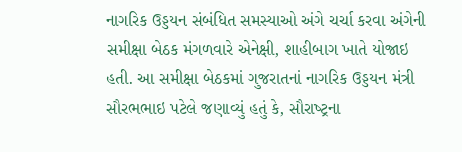નાગરિક ઉડ્ડયન સંબંધિત સમસ્‍યાઓ અંગે ચર્ચા કરવા અંગેની સમીક્ષા બેઠક મંગળવારે એનેક્ષી, શાહીબાગ ખાતે યોજાઇ હતી. આ સમીક્ષા બેઠકમાં ગુજરાતનાં નાગરિક ઉડ્ડયન મંત્રી સૌરભભાઇ પટેલે જણાવ્‍યું હતું કે, સૌરાષ્‍ટ્રના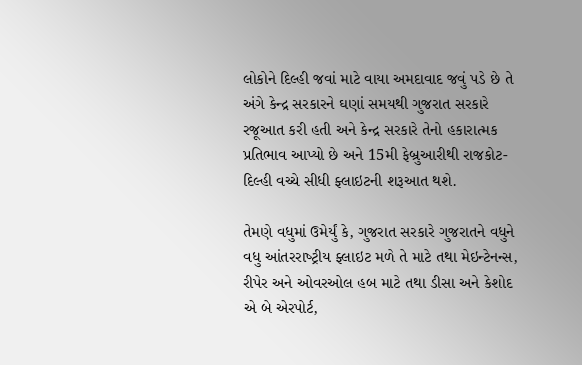લોકોને દિલ્‍હી જવાં માટે વાયા અમદાવાદ જવું પડે છે તે અંગે કેન્‍દ્ર સરકારને ઘણાં સમયથી ગુજરાત સરકારે રજૂઆત કરી હતી અને કેન્‍દ્ર સરકારે તેનો હકારાત્‍મક પ્રતિભાવ આપ્‍યો છે અને 15મી ફેબ્રુઆરીથી રાજકોટ-દિલ્‍હી વચ્‍ચે સીધી ફ્લાઇટની શરૂઆત થશે.

તેમણે વધુમાં ઉમેર્યું કે, ગુજરાત સરકારે ગુજરાતને વધુને વધુ આંતરરાષ્‍ટ્રીય ફ્લાઇટ મળે તે માટે તથા મેઇન્‍ટેનન્‍સ, રીપેર અને ઓવરઓલ હબ માટે તથા ડીસા અને કેશોદ એ બે એરપોર્ટ,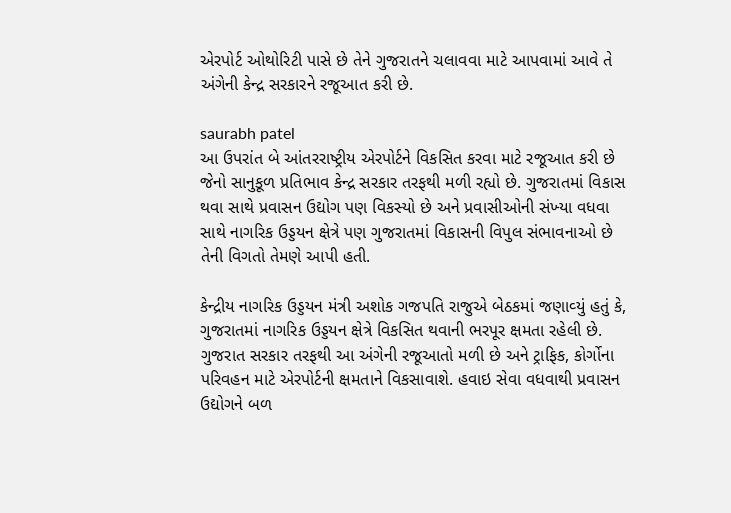એરપોર્ટ ઓથોરિટી પાસે છે તેને ગુજરાતને ચલાવવા માટે આપવામાં આવે તે અંગેની કેન્‍દ્ર સરકારને રજૂઆત કરી છે.

saurabh patel
આ ઉપરાંત બે આંતરરાષ્‍ટ્રીય એરપોર્ટને વિકસિત કરવા માટે રજૂઆત કરી છે જેનો સાનુકૂળ પ્રતિભાવ કેન્‍દ્ર સરકાર તરફથી મળી રહ્યો છે. ગુજરાતમાં વિકાસ થવા સાથે પ્રવાસન ઉદ્યોગ પણ વિકસ્યો છે અને પ્રવાસીઓની સંખ્‍યા વધવા સાથે નાગરિક ઉડ્ડયન ક્ષેત્રે પણ ગુજરાતમાં વિકાસની વિપુલ સંભાવનાઓ છે તેની વિગતો તેમણે આપી હતી.

કેન્‍દ્રીય નાગરિક ઉડ્ડયન મંત્રી અશોક ગજપતિ રાજુએ બેઠકમાં જણાવ્‍યું હતું કે, ગુજરાતમાં નાગરિક ઉડ્ડયન ક્ષેત્રે વિકસિત થવાની ભરપૂર ક્ષમતા રહેલી છે. ગુજરાત સરકાર તરફથી આ અંગેની રજૂઆતો મળી છે અને ટ્રાફિક, કોર્ગોના પરિવહન માટે એરપોર્ટની ક્ષમતાને વિકસાવાશે. હવાઇ સેવા વધવાથી પ્રવાસન ઉદ્યોગને બળ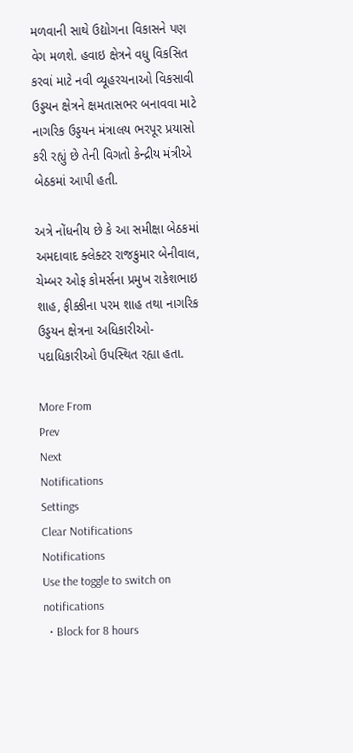મળવાની સાથે ઉદ્યોગના વિકાસને પણ વેગ મળશે. હવાઇ ક્ષેત્રને વધુ વિકસિત કરવાં માટે નવી વ્‍યૂહરચનાઓ વિકસાવી ઉડ્ડયન ક્ષેત્રને ક્ષમતાસભર બનાવવા માટે નાગરિક ઉડ્ડયન મંત્રાલય ભરપૂર પ્રયાસો કરી રહ્યું છે તેની વિગતો કેન્‍દ્રીય મંત્રીએ બેઠકમાં આપી હતી.

અત્રે નોંધનીય છે કે આ સમીક્ષા બેઠકમાં અમદાવાદ ક્લેક્ટર રાજકુમાર બેનીવાલ, ચેમ્‍બર ઓફ કોમર્સના પ્રમુખ રાકેશભાઇ શાહ, ફીક્કીના પરમ શાહ તથા નાગરિક ઉડ્ડયન ક્ષેત્રના અધિકારીઓ-પદાધિકારીઓ ઉપસ્‍થિત રહ્યા હતા.

More From
Prev
Next
Notifications
Settings
Clear Notifications
Notifications
Use the toggle to switch on notifications
  • Block for 8 hours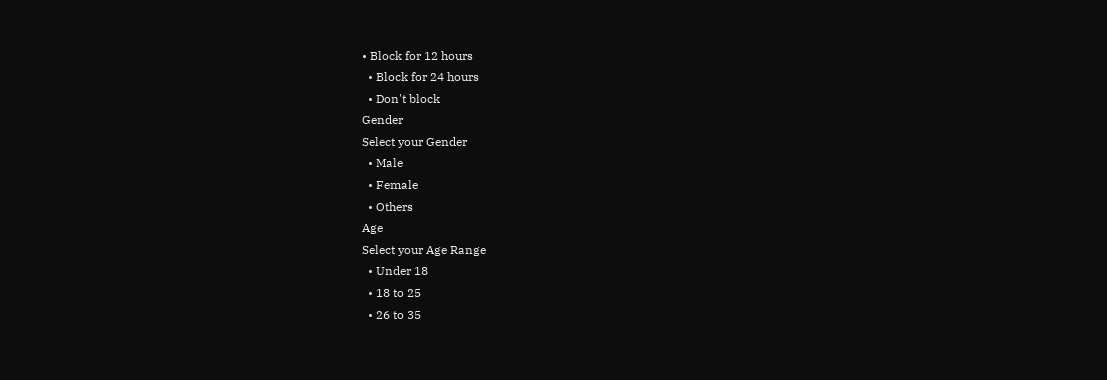• Block for 12 hours
  • Block for 24 hours
  • Don't block
Gender
Select your Gender
  • Male
  • Female
  • Others
Age
Select your Age Range
  • Under 18
  • 18 to 25
  • 26 to 35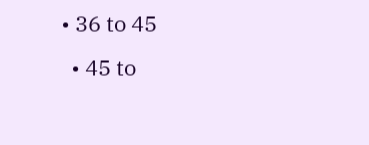• 36 to 45
  • 45 to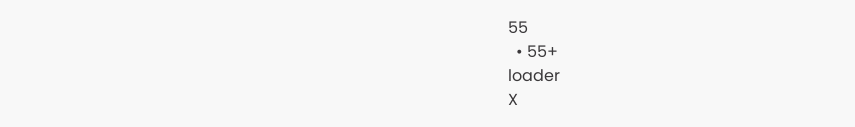55
  • 55+
loader
X